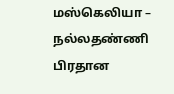மஸ்கெலியா – நல்லதண்ணி பிரதான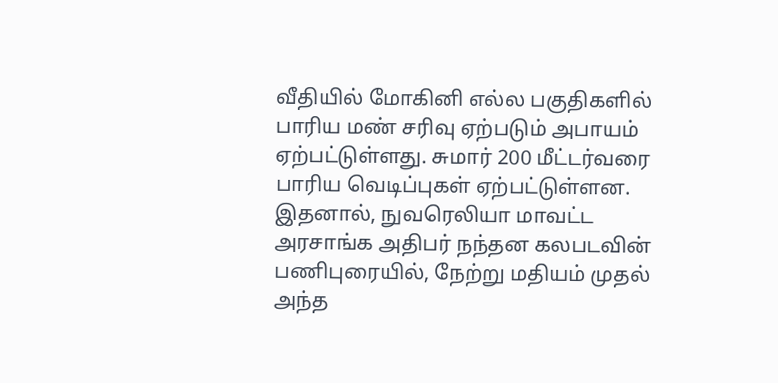வீதியில் மோகினி எல்ல பகுதிகளில் பாரிய மண் சரிவு ஏற்படும் அபாயம் ஏற்பட்டுள்ளது. சுமார் 200 மீட்டர்வரை பாரிய வெடிப்புகள் ஏற்பட்டுள்ளன.
இதனால், நுவரெலியா மாவட்ட அரசாங்க அதிபர் நந்தன கலபடவின் பணிபுரையில், நேற்று மதியம் முதல் அந்த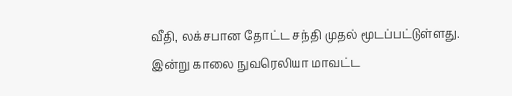வீதி, லக்சபான தோட்ட சந்தி முதல் மூடப்பட்டுள்ளது.
இன்று காலை நுவரெலியா மாவட்ட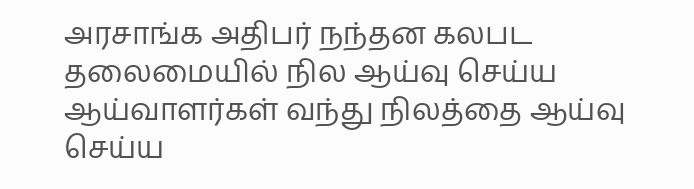அரசாங்க அதிபர் நந்தன கலபட தலைமையில் நில ஆய்வு செய்ய ஆய்வாளர்கள் வந்து நிலத்தை ஆய்வு செய்ய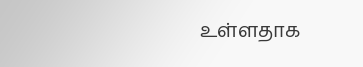உள்ளதாக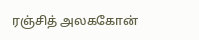ரஞ்சித் அலககோன்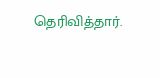தெரிவித்தார்.